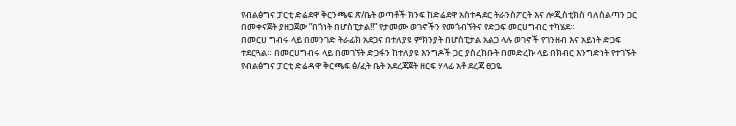የብልፅግና ፓርቲ ድሬደዋ ቅርንጫፍ ጽ/ቤት ወጣቶች ክንፍ ከድሬደዋ አስተዳደር ትራንስፖርት እና ሎጂስቲክስ ባለስልጣን ጋር በመቀናጀት ያዘጋጀው ”በጎነት በሆስፒታል!!” የታመሙ ወገኖችን የመጎብኘትና የድጋፍ መርሀግብር ተካሄደ።
በመርሀ ግብሩ ላይ በመንገድ ትራፊክ አደጋና በተለያዩ ምክንያት በሆስፒታል አልጋ ላሉ ወገኖች የገንዘብ እና አይነት ድጋፍ ተደርጓል። በመርሀግብሩ ላይ በመገኘት ድጋፋን ከተለያዩ እንግዶች ጋር ያስረከቡት በመድረኩ ላይ በክብር እንግድነት የተገኙት የብልፅግና ፓርቲ ድሬዳዋ ቅርጫፍ ፅ/ፈት ቤት አደረጃጀት ዘርፍ ሃላፊ አቶ ደረጃ ፀጋዬ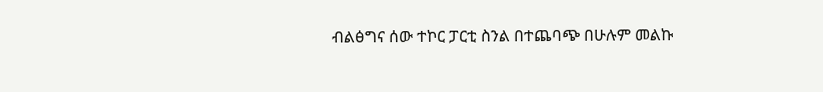ብልፅግና ሰው ተኮር ፓርቲ ስንል በተጨባጭ በሁሉም መልኩ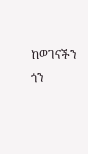ከወገናችን ጎን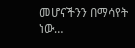መሆናችንን በማሳየት ነው…